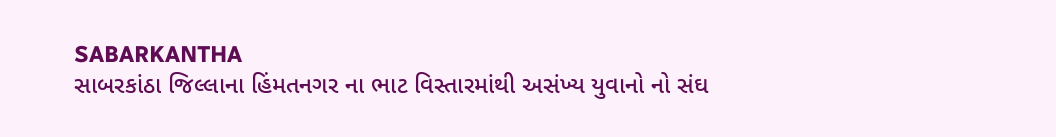SABARKANTHA
સાબરકાંઠા જિલ્લાના હિંમતનગર ના ભાટ વિસ્તારમાંથી અસંખ્ય યુવાનો નો સંઘ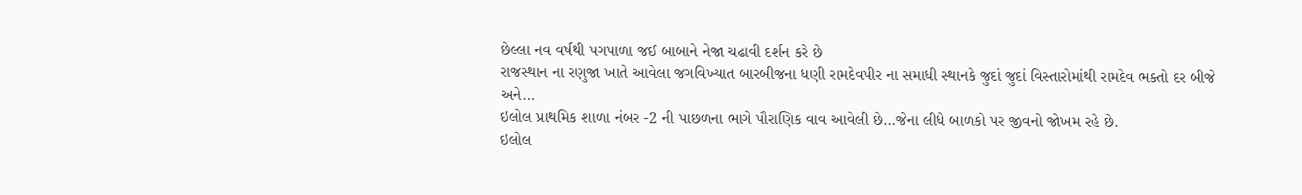છેલ્લા નવ વર્ષથી પગપાળા જઈ બાબાને નેજા ચઢાવી દર્શન કરે છે
રાજસ્થાન ના રણુજા ખાતે આવેલા જગવિખ્યાત બારબીજના ધણી રામદેવપીર ના સમાધી સ્થાનકે જુદાં જુદાં વિસ્તારોમાંથી રામદેવ ભક્તો દર બીજે અને…
ઇલોલ પ્રાથમિક શાળા નંબર -2 ની પાછળના ભાગે પૌરાણિક વાવ આવેલી છે…જેના લીધે બાળકો પર જીવનો જોખમ રહે છે.
ઇલોલ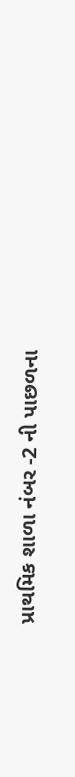પ્રાથમિક શાળા નંબર -2 ની પાછળના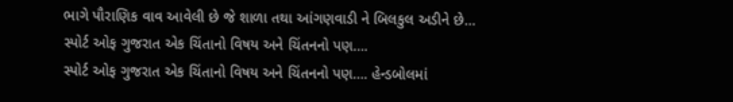ભાગે પૌરાણિક વાવ આવેલી છે જે શાળા તથા આંગણવાડી ને બિલકુલ અડીને છે…
સ્પોર્ટ ઓફ ગુજરાત એક ચિંતાનો વિષય અને ચિંતનનો પણ….
સ્પોર્ટ ઓફ ગુજરાત એક ચિંતાનો વિષય અને ચિંતનનો પણ…. હેન્ડબોલમાં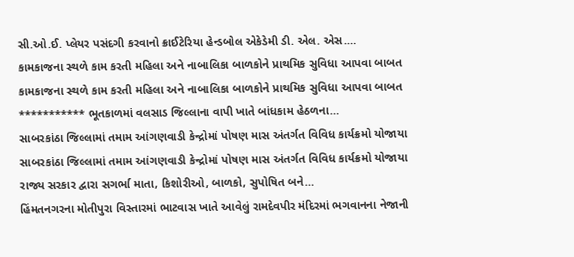સી.ઓ.ઈ. પ્લેયર પસંદગી કરવાનો ક્રાઈટેરિયા હેન્ડબોલ એકેડેમી ડી. એલ. એસ.…
કામકાજના સ્થળે કામ કરતી મહિલા અને નાબાલિકા બાળકોને પ્રાથમિક સુવિધા આપવા બાબત
કામકાજના સ્થળે કામ કરતી મહિલા અને નાબાલિકા બાળકોને પ્રાથમિક સુવિધા આપવા બાબત *********** ભૂતકાળમાં વલસાડ જિલ્લાના વાપી ખાતે બાંધકામ હેઠળના…
સાબરકાંઠા જિલ્લામાં તમામ આંગણવાડી કેન્દ્રોમાં પોષણ માસ અંતર્ગત વિવિધ કાર્યક્રમો યોજાયા
સાબરકાંઠા જિલ્લામાં તમામ આંગણવાડી કેન્દ્રોમાં પોષણ માસ અંતર્ગત વિવિધ કાર્યક્રમો યોજાયા રાજ્ય સરકાર દ્વારા સગર્ભા માતા, કિશોરીઓ, બાળકો, સુપોષિત બને…
હિંમતનગરના મોતીપુરા વિસ્તારમાં ભાટવાસ ખાતે આવેલું રામદેવપીર મંદિરમાં ભગવાનના નેજાની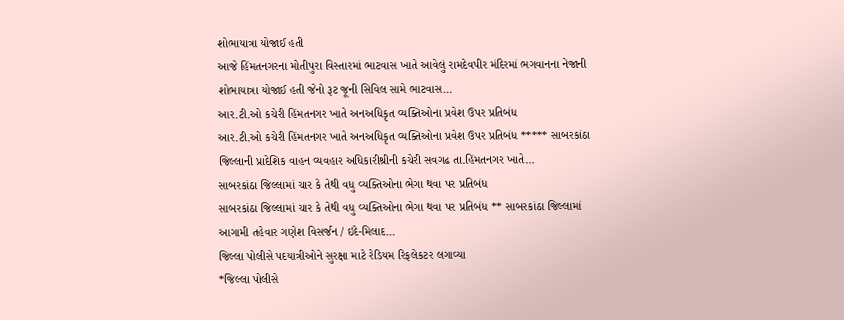શોભાયાત્રા યોજાઈ હતી
આજે હિંમતનગરના મોતીપુરા વિસ્તારમાં ભાટવાસ ખાતે આવેલું રામદેવપીર મંદિરમાં ભગવાનના નેજાની શોભાયાત્રા યોજાઈ હતી જેનો રૂટ જૂની સિવિલ સામે ભાટવાસ…
આર.ટી.ઓ કચેરી હિંમતનગર ખાતે અનઅધિકૃત વ્યક્તિઓના પ્રવેશ ઉપર પ્રતિબંધ
આર.ટી.ઓ કચેરી હિંમતનગર ખાતે અનઅધિકૃત વ્યક્તિઓના પ્રવેશ ઉપર પ્રતિબંધ ***** સાબરકાંઠા જિલ્લાની પ્રાદેશિક વાહન વ્યવહાર અધિકારીશ્રીની કચેરી સવગઢ તા.હિંમતનગર ખાતે…
સાબરકાંઠા જિલ્લામાં ચાર કે તેથી વધુ વ્યક્તિઓના ભેગા થવા પર પ્રતિબંધ
સાબરકાંઠા જિલ્લામાં ચાર કે તેથી વધુ વ્યક્તિઓના ભેગા થવા પર પ્રતિબંધ ** સાબરકાંઠા જિલ્લામાં આગામી તહેવાર ગણેશ વિસર્જન / ઇદે-મિલાદ…
જિલ્લા પોલીસે પદયાત્રીઓને સુરક્ષા માટે રેડિયમ રિફલેકટર લગાવ્યા
*જિલ્લા પોલીસે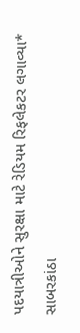પદયાત્રીઓને સુરક્ષા માટે રેડિયમ રિફલેકટર લગાવ્યા* સાબરકાંઠા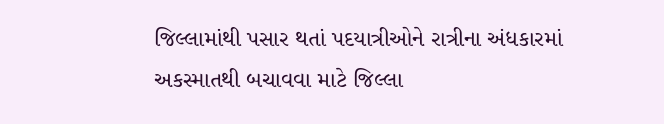જિલ્લામાંથી પસાર થતાં પદયાત્રીઓને રાત્રીના અંધકારમાં અકસ્માતથી બચાવવા માટે જિલ્લા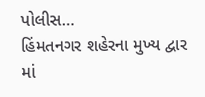પોલીસ…
હિંમતનગર શહેરના મુખ્ય દ્વાર માં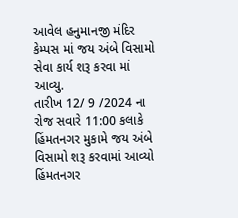આવેલ હનુમાનજી મંદિર કેમ્પસ માં જય અંબે વિસામો સેવા કાર્ય શરૂ કરવા માં આવ્યુ.
તારીખ 12/ 9 /2024 ના રોજ સવારે 11:00 કલાકે હિંમતનગર મુકામે જય અંબે વિસામો શરૂ કરવામાં આવ્યો હિંમતનગર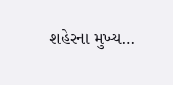શહેરના મુખ્ય…